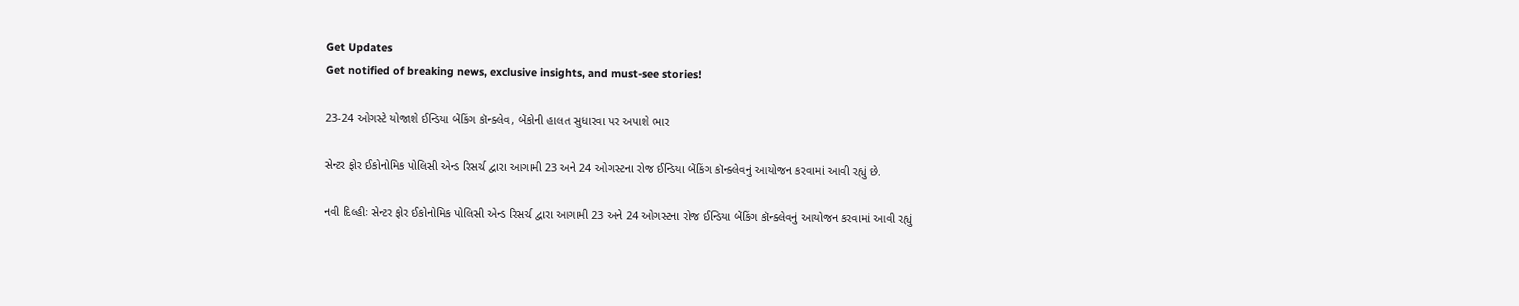Get Updates
Get notified of breaking news, exclusive insights, and must-see stories!

23-24 ઓગસ્ટે યોજાશે ઈન્ડિયા બેંકિંગ કૉન્ક્લેવ, બેંકોની હાલત સુધારવા પર અપાશે ભાર

સેન્ટર ફોર ઈકોનોમિક પોલિસી એન્ડ રિસર્ચ દ્વારા આગામી 23 અને 24 ઓગસ્ટના રોજ ઈન્ડિયા બેંકિંગ કૉન્ક્લેવનું આયોજન કરવામાં આવી રહ્યું છે.

નવી દિલ્હીઃ સેન્ટર ફોર ઈકોનોમિક પોલિસી એન્ડ રિસર્ચ દ્વારા આગામી 23 અને 24 ઓગસ્ટના રોજ ઈન્ડિયા બેંકિંગ કૉન્ક્લેવનું આયોજન કરવામાં આવી રહ્યું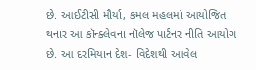છે. આઈટીસી મૌર્યા, કમલ મહલમાં આયોજિત થનાર આ કૉન્ક્લેવના નૉલેજ પાર્ટનર નીતિ આયોગ છે. આ દરમિયાન દેશ- વિદેશથી આવેલ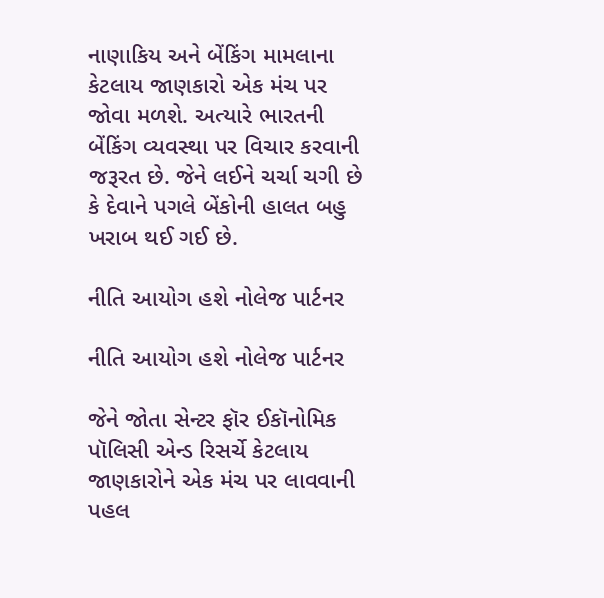નાણાકિય અને બેંકિંગ મામલાના કેટલાય જાણકારો એક મંચ પર જોવા મળશે. અત્યારે ભારતની બેંકિંગ વ્યવસ્થા પર વિચાર કરવાની જરૂરત છે. જેને લઈને ચર્ચા ચગી છે કે દેવાને પગલે બેંકોની હાલત બહુ ખરાબ થઈ ગઈ છે.

નીતિ આયોગ હશે નોલેજ પાર્ટનર

નીતિ આયોગ હશે નોલેજ પાર્ટનર

જેને જોતા સેન્ટર ફૉર ઈકૉનોમિક પૉલિસી એન્ડ રિસર્ચે કેટલાય જાણકારોને એક મંચ પર લાવવાની પહલ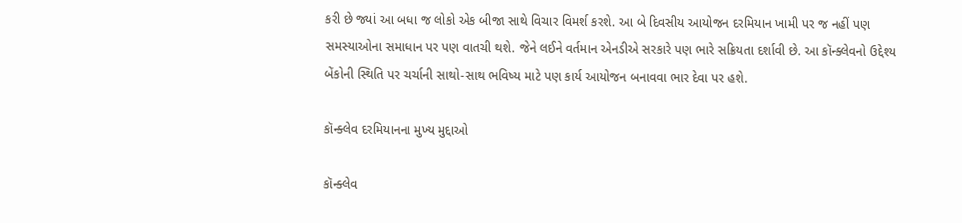કરી છે જ્યાં આ બધા જ લોકો એક બીજા સાથે વિચાર વિમર્શ કરશે. આ બે દિવસીય આયોજન દરમિયાન ખામી પર જ નહીં પણ સમસ્યાઓના સમાધાન પર પણ વાતચી થશે. જેને લઈને વર્તમાન એનડીએ સરકારે પણ ભારે સક્રિયતા દર્શાવી છે. આ કૉન્ક્લેવનો ઉદ્દેશ્ય બેંકોની સ્થિતિ પર ચર્ચાની સાથો-સાથ ભવિષ્ય માટે પણ કાર્ય આયોજન બનાવવા ભાર દેવા પર હશે.

કૉન્ક્લેવ દરમિયાનના મુખ્ય મુદ્દાઓ

કૉન્ક્લેવ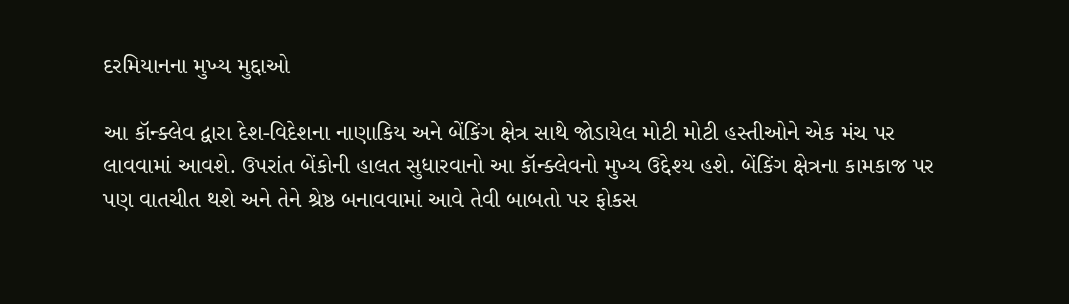દરમિયાનના મુખ્ય મુદ્દાઓ

આ કૉન્ક્લેવ દ્વારા દેશ-વિદેશના નાણાકિય અને બેંકિંગ ક્ષેત્ર સાથે જોડાયેલ મોટી મોટી હસ્તીઓને એક મંચ પર લાવવામાં આવશે. ઉપરાંત બેંકોની હાલત સુધારવાનો આ કૉન્ક્લેવનો મુખ્ય ઉદ્દેશ્ય હશે. બેંકિંગ ક્ષેત્રના કામકાજ પર પણ વાતચીત થશે અને તેને શ્રેષ્ઠ બનાવવામાં આવે તેવી બાબતો પર ફોકસ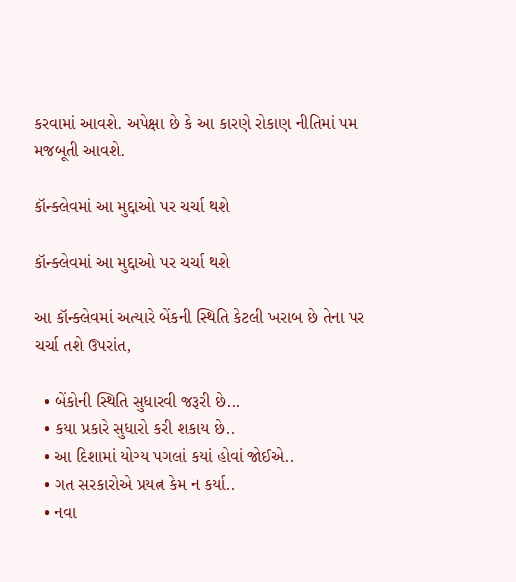કરવામાં આવશે. અપેક્ષા છે કે આ કારણે રોકાણ નીતિમાં પમ મજબૂતી આવશે.

કૉન્ક્લેવમાં આ મુદ્દાઓ પર ચર્ચા થશે

કૉન્ક્લેવમાં આ મુદ્દાઓ પર ચર્ચા થશે

આ કૉન્ક્લેવમાં અત્યારે બેંકની સ્થિતિ કેટલી ખરાબ છે તેના પર ચર્ચા તશે ઉપરાંત,

  • બેંકોની સ્થિતિ સુધારવી જરૂરી છે...
  • કયા પ્રકારે સુધારો કરી શકાય છે..
  • આ દિશામાં યોગ્ય પગલાં કયાં હોવાં જોઈએ..
  • ગત સરકારોએ પ્રયત્ન કેમ ન કર્યા..
  • નવા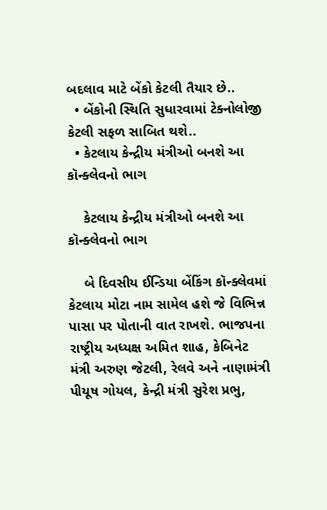બદલાવ માટે બેંકો કેટલી તૈયાર છે..
  • બેંકોની સ્થિતિ સુધારવામાં ટેક્નોલોજી કેટલી સફળ સાબિત થશે..
  • કેટલાય કેન્દ્રીય મંત્રીઓ બનશે આ કૉન્ક્લેવનો ભાગ

    કેટલાય કેન્દ્રીય મંત્રીઓ બનશે આ કૉન્ક્લેવનો ભાગ

    બે દિવસીય ઈન્ડિયા બેંકિંગ કૉન્ક્લેવમાં કેટલાય મોટા નામ સામેલ હશે જે વિભિન્ન પાસા પર પોતાની વાત રાખશે. ભાજપના રાષ્ટ્રીય અધ્યક્ષ અમિત શાહ, કેબિનેટ મંત્રી અરુણ જેટલી, રેલવે અને નાણામંત્રી પીયૂષ ગોયલ, કેન્દ્રી મંત્રી સુરેશ પ્રભુ,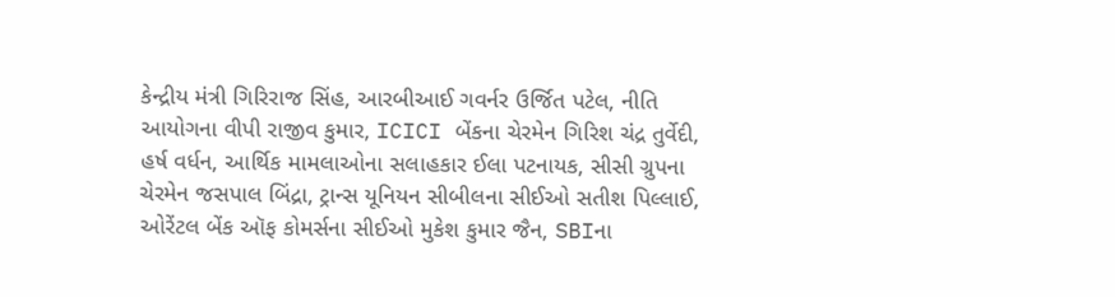કેન્દ્રીય મંત્રી ગિરિરાજ સિંહ, આરબીઆઈ ગવર્નર ઉર્જિત પટેલ, નીતિ આયોગના વીપી રાજીવ કુમાર, ICICI બેંકના ચેરમેન ગિરિશ ચંદ્ર તુર્વેદી, હર્ષ વર્ધન, આર્થિક મામલાઓના સલાહકાર ઈલા પટનાયક, સીસી ગ્રુપના ચેરમેન જસપાલ બિંદ્રા, ટ્રાન્સ યૂનિયન સીબીલના સીઈઓ સતીશ પિલ્લાઈ, ઓરેંટલ બેંક ઑફ કોમર્સના સીઈઓ મુકેશ કુમાર જૈન, SBIના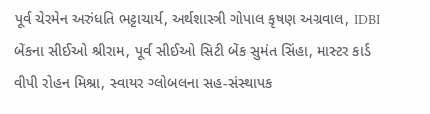પૂર્વ ચેરમેન અરુંધતિ ભટ્ટાચાર્ય, અર્થશાસ્ત્રી ગોપાલ કૃષણ અગ્રવાલ, IDBI બેંકના સીઈઓ શ્રીરામ, પૂર્વ સીઈઓ સિટી બેંક સુમંત સિંહા, માસ્ટર કાર્ડ વીપી રોહન મિશ્રા, સ્વાયર ગ્લોબલના સહ-સંસ્થાપક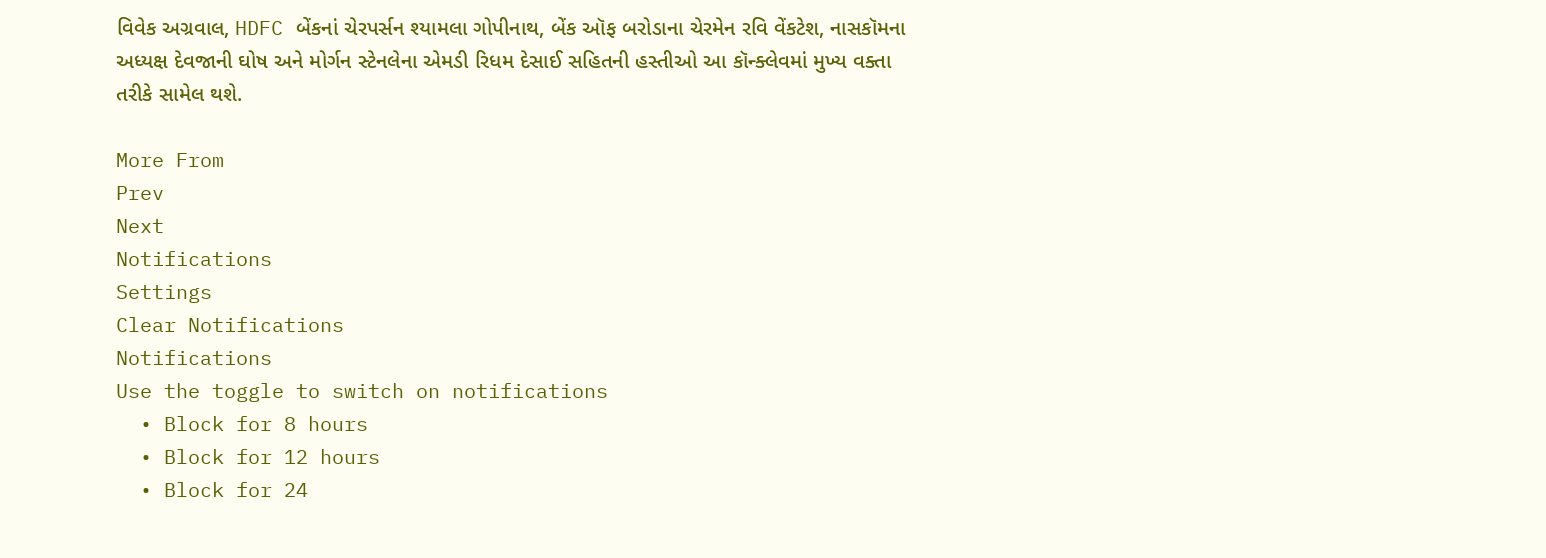વિવેક અગ્રવાલ, HDFC બેંકનાં ચેરપર્સન શ્યામલા ગોપીનાથ, બેંક ઑફ બરોડાના ચેરમેન રવિ વેંકટેશ, નાસકૉમના અધ્યક્ષ દેવજાની ઘોષ અને મોર્ગન સ્ટેનલેના એમડી રિધમ દેસાઈ સહિતની હસ્તીઓ આ કૉન્ક્લેવમાં મુખ્ય વક્તા તરીકે સામેલ થશે.

More From
Prev
Next
Notifications
Settings
Clear Notifications
Notifications
Use the toggle to switch on notifications
  • Block for 8 hours
  • Block for 12 hours
  • Block for 24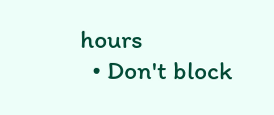hours
  • Don't block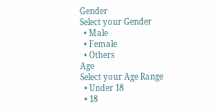Gender
Select your Gender
  • Male
  • Female
  • Others
Age
Select your Age Range
  • Under 18
  • 18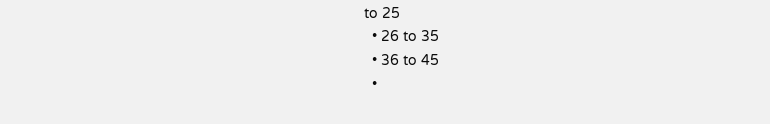to 25
  • 26 to 35
  • 36 to 45
  •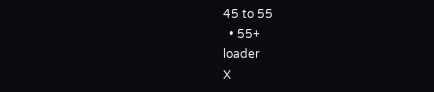45 to 55
  • 55+
loader
X